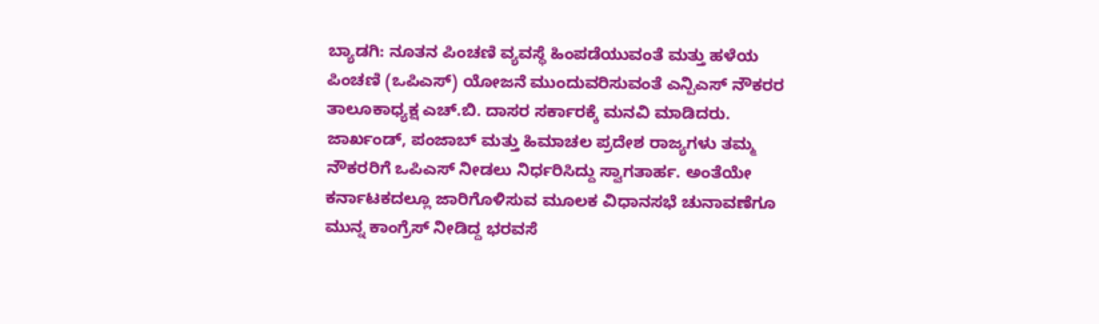ಬ್ಯಾಡಗಿ: ನೂತನ ಪಿಂಚಣಿ ವ್ಯವಸ್ಥೆ ಹಿಂಪಡೆಯುವಂತೆ ಮತ್ತು ಹಳೆಯ ಪಿಂಚಣಿ (ಒಪಿಎಸ್) ಯೋಜನೆ ಮುಂದುವರಿಸುವಂತೆ ಎನ್ಪಿಎಸ್ ನೌಕರರ ತಾಲೂಕಾಧ್ಯಕ್ಷ ಎಚ್.ಬಿ. ದಾಸರ ಸರ್ಕಾರಕ್ಕೆ ಮನವಿ ಮಾಡಿದರು.
ಜಾರ್ಖಂಡ್, ಪಂಜಾಬ್ ಮತ್ತು ಹಿಮಾಚಲ ಪ್ರದೇಶ ರಾಜ್ಯಗಳು ತಮ್ಮ ನೌಕರರಿಗೆ ಒಪಿಎಸ್ ನೀಡಲು ನಿರ್ಧರಿಸಿದ್ದು ಸ್ವಾಗತಾರ್ಹ. ಅಂತೆಯೇ ಕರ್ನಾಟಕದಲ್ಲೂ ಜಾರಿಗೊಳಿಸುವ ಮೂಲಕ ವಿಧಾನಸಭೆ ಚುನಾವಣೆಗೂ ಮುನ್ನ ಕಾಂಗ್ರೆಸ್ ನೀಡಿದ್ದ ಭರವಸೆ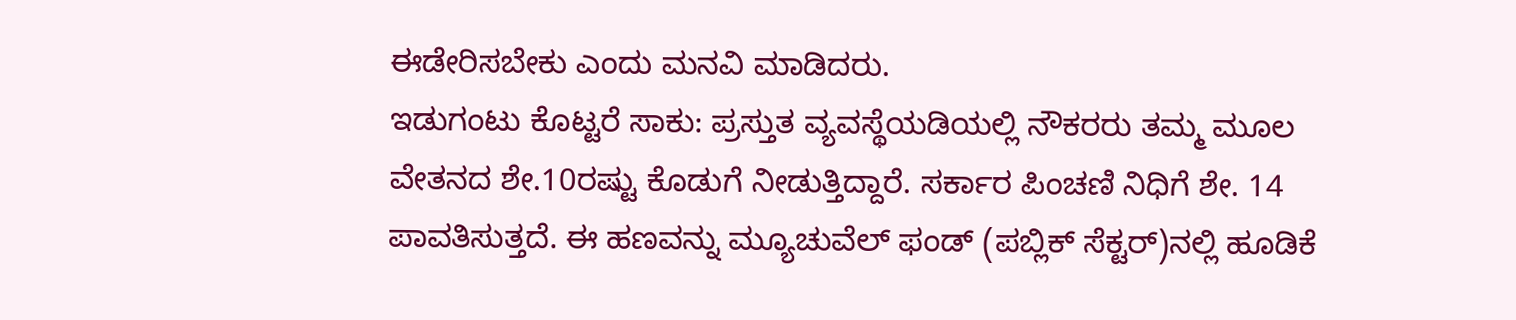ಈಡೇರಿಸಬೇಕು ಎಂದು ಮನವಿ ಮಾಡಿದರು.
ಇಡುಗಂಟು ಕೊಟ್ಟರೆ ಸಾಕು: ಪ್ರಸ್ತುತ ವ್ಯವಸ್ಥೆಯಡಿಯಲ್ಲಿ ನೌಕರರು ತಮ್ಮ ಮೂಲ ವೇತನದ ಶೇ.10ರಷ್ಟು ಕೊಡುಗೆ ನೀಡುತ್ತಿದ್ದಾರೆ. ಸರ್ಕಾರ ಪಿಂಚಣಿ ನಿಧಿಗೆ ಶೇ. 14 ಪಾವತಿಸುತ್ತದೆ. ಈ ಹಣವನ್ನು ಮ್ಯೂಚುವೆಲ್ ಫಂಡ್ (ಪಬ್ಲಿಕ್ ಸೆಕ್ಟರ್)ನಲ್ಲಿ ಹೂಡಿಕೆ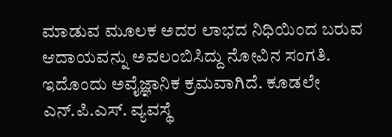ಮಾಡುವ ಮೂಲಕ ಅದರ ಲಾಭದ ನಿಧಿಯಿಂದ ಬರುವ ಆದಾಯವನ್ನು ಅವಲಂಬಿಸಿದ್ದು ನೋವಿನ ಸಂಗತಿ. ಇದೊಂದು ಅವೈಜ್ಞಾನಿಕ ಕ್ರಮವಾಗಿದೆ. ಕೂಡಲೇ ಎನ್.ಪಿ.ಎಸ್. ವ್ಯವಸ್ಥೆ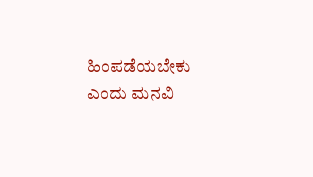ಹಿಂಪಡೆಯಬೇಕು ಎಂದು ಮನವಿ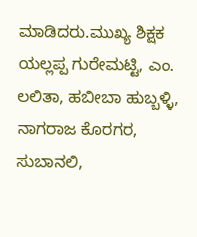ಮಾಡಿದರು.ಮುಖ್ಯ ಶಿಕ್ಷಕ ಯಲ್ಲಪ್ಪ ಗುರೇಮಟ್ಟಿ, ಎಂ. ಲಲಿತಾ, ಹಬೀಬಾ ಹುಬ್ಬಳ್ಳಿ, ನಾಗರಾಜ ಕೊರಗರ, ಸುಬಾನಲಿ,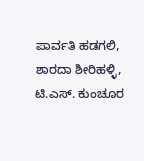ಪಾರ್ವತಿ ಹಡಗಲಿ, ಶಾರದಾ ಶೀರಿಹಳ್ಳಿ, ಟಿ.ಎಸ್. ಕುಂಚೂರ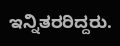ಇನ್ನಿತರರಿದ್ದರು.